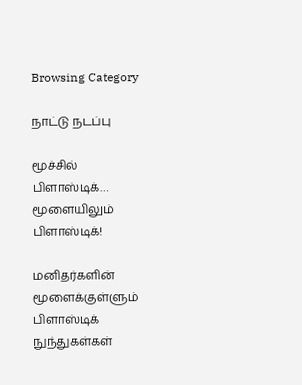Browsing Category

நாட்டு நடப்பு

மூச்சில் பிளாஸ்டிக்… மூளையிலும் பிளாஸ்டிக்!

மனிதர்களின் மூளைக்குள்ளும் பிளாஸ்டிக் நுந்துகள்கள்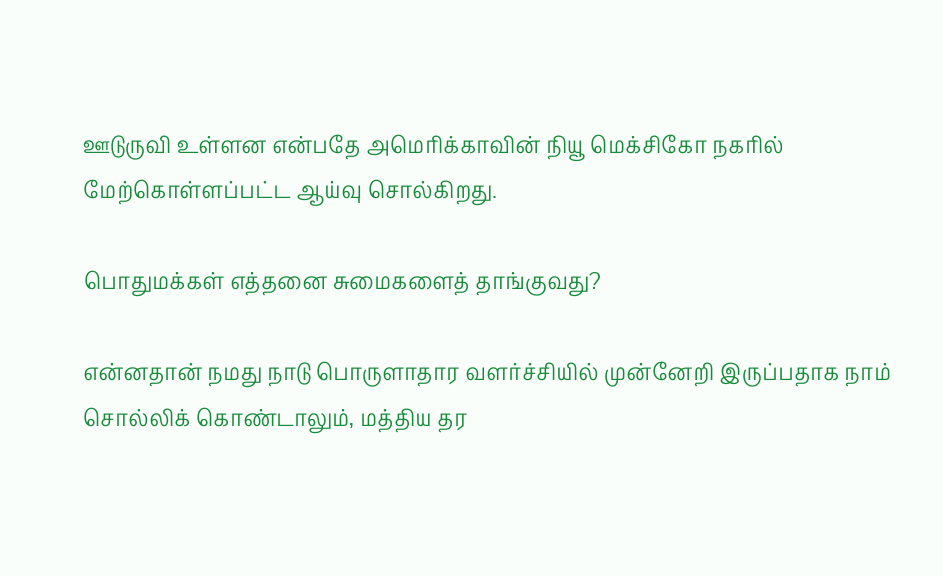ஊடுருவி உள்ளன என்பதே அமெரிக்காவின் நியூ மெக்சிகோ நகரில் மேற்கொள்ளப்பட்ட ஆய்வு சொல்கிறது.

பொதுமக்கள் எத்தனை சுமைகளைத் தாங்குவது?

என்னதான் நமது நாடு பொருளாதார வளர்ச்சியில் முன்னேறி இருப்பதாக நாம் சொல்லிக் கொண்டாலும், மத்திய தர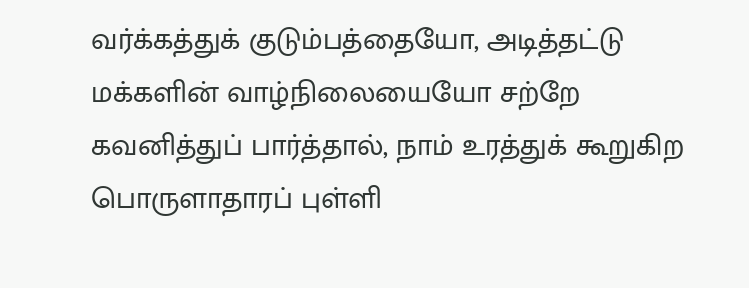வர்க்கத்துக் குடும்பத்தையோ, அடித்தட்டு மக்களின் வாழ்நிலையையோ சற்றே கவனித்துப் பார்த்தால், நாம் உரத்துக் கூறுகிற பொருளாதாரப் புள்ளி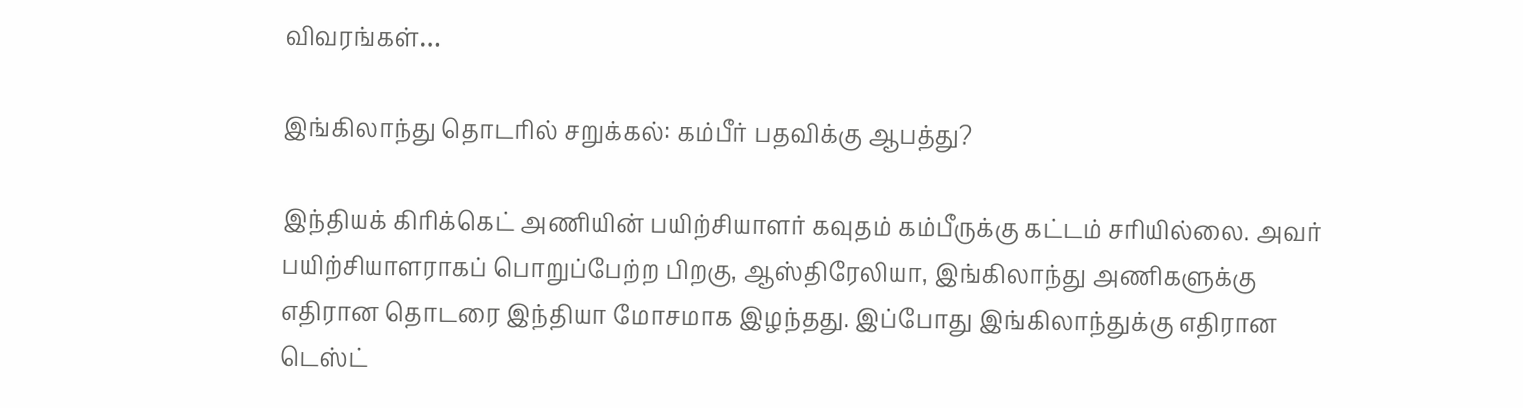விவரங்கள்…

இங்கிலாந்து தொடரில் சறுக்கல்: கம்பீர் பதவிக்கு ஆபத்து?

இந்தியக் கிரிக்கெட் அணியின் பயிற்சியாளர் கவுதம் கம்பீருக்கு கட்டம் சரியில்லை. அவர் பயிற்சியாளராகப் பொறுப்பேற்ற பிறகு, ஆஸ்திரேலியா, இங்கிலாந்து அணிகளுக்கு எதிரான தொடரை இந்தியா மோசமாக இழந்தது. இப்போது இங்கிலாந்துக்கு எதிரான டெஸ்ட்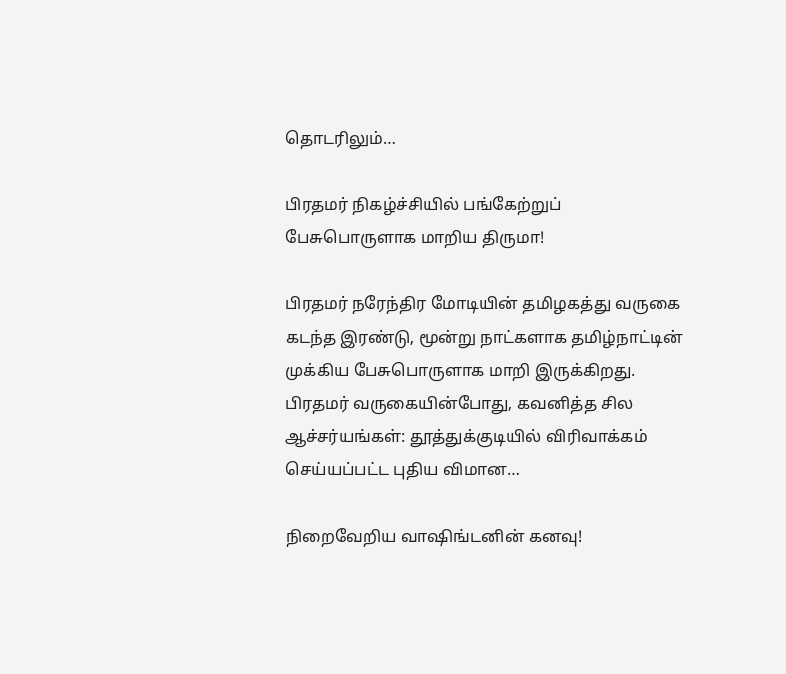தொடரிலும்…

பிரதமர் நிகழ்ச்சியில் பங்கேற்றுப் பேசுபொருளாக மாறிய திருமா!

பிரதமர் நரேந்திர மோடியின் தமிழகத்து வருகை கடந்த இரண்டு, மூன்று நாட்களாக தமிழ்நாட்டின் முக்கிய பேசுபொருளாக மாறி இருக்கிறது. பிரதமர் வருகையின்போது, கவனித்த சில ஆச்சர்யங்கள்: தூத்துக்குடியில் விரிவாக்கம் செய்யப்பட்ட புதிய விமான…

நிறைவேறிய வாஷிங்டனின் கனவு!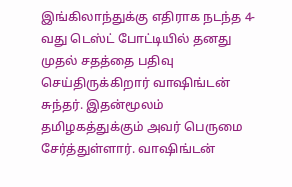இங்கிலாந்துக்கு எதிராக நடந்த 4-வது டெஸ்ட் போட்டியில் தனது முதல் சதத்தை பதிவு செய்திருக்கிறார் வாஷிங்டன் சுந்தர். இதன்மூலம் தமிழகத்துக்கும் அவர் பெருமை சேர்த்துள்ளார். வாஷிங்டன்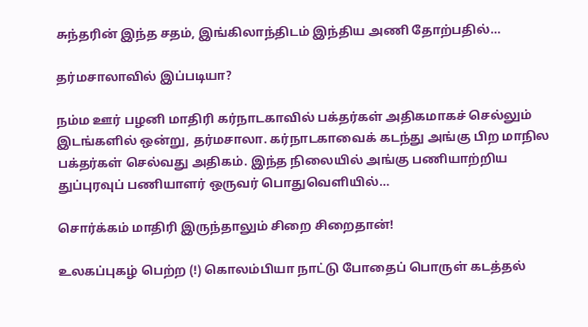சுந்தரின் இந்த சதம், இங்கிலாந்திடம் இந்திய அணி தோற்பதில்…

தர்மசாலாவில் இப்படியா?

நம்ம ஊர் பழனி மாதிரி கர்நாடகாவில் பக்தர்கள் அதிகமாகச் செல்லும் இடங்களில் ஒன்று, தர்மசாலா. கர்நாடகாவைக் கடந்து அங்கு பிற மாநில பக்தர்கள் செல்வது அதிகம். இந்த நிலையில் அங்கு பணியாற்றிய துப்புரவுப் பணியாளர் ஒருவர் பொதுவெளியில்…

சொர்க்கம் மாதிரி இருந்தாலும் சிறை சிறைதான்!

உலகப்புகழ் பெற்ற (!) கொலம்பியா நாட்டு போதைப் பொருள் கடத்தல்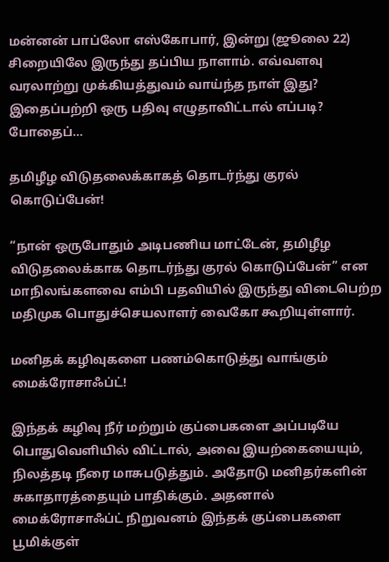மன்னன் பாப்லோ எஸ்கோபார், இன்று (ஜூலை 22) சிறையிலே இருந்து தப்பிய நாளாம். எவ்வளவு வரலாற்று முக்கியத்துவம் வாய்ந்த நாள் இது? இதைப்பற்றி ஒரு பதிவு எழுதாவிட்டால் எப்படி? போதைப்…

தமிழீழ விடுதலைக்காகத் தொடர்ந்து குரல் கொடுப்பேன்!

“நான் ஒருபோதும் அடிபணிய மாட்டேன், தமிழீழ விடுதலைக்காக தொடர்ந்து குரல் கொடுப்பேன்” என மாநிலங்களவை எம்பி பதவியில் இருந்து விடைபெற்ற மதிமுக பொதுச்செயலாளர் வைகோ கூறியுள்ளார்.

மனிதக் கழிவுகளை பணம்கொடுத்து வாங்கும் மைக்ரோசாஃப்ட்!

இந்தக் கழிவு நீர் மற்றும் குப்பைகளை அப்படியே பொதுவெளியில் விட்டால், அவை இயற்கையையும், நிலத்தடி நீரை மாசுபடுத்தும். அதோடு மனிதர்களின் சுகாதாரத்தையும் பாதிக்கும். அதனால் மைக்ரோசாஃப்ட் நிறுவனம் இந்தக் குப்பைகளை பூமிக்குள்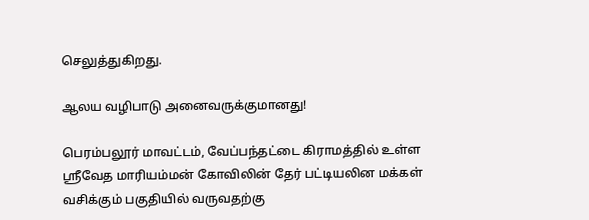செலுத்துகிறது.

ஆலய வழிபாடு அனைவருக்குமானது!

பெரம்பலூர் மாவட்டம், வேப்பந்தட்டை கிராமத்தில் உள்ள ஶ்ரீவேத மாரியம்மன் கோவிலின் தேர் பட்டியலின மக்கள் வசிக்கும் பகுதியில் வருவதற்கு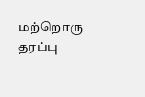மற்றொரு தரப்பு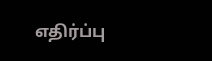எதிர்ப்பு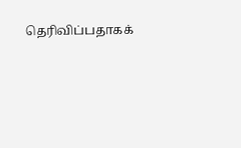தெரிவிப்பதாகக்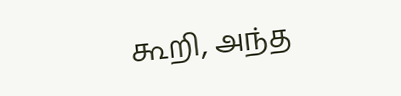கூறி, அந்த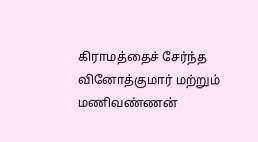கிராமத்தைச் சேர்ந்த வினோத்குமார் மற்றும் மணிவண்ணன்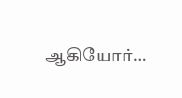ஆகியோர்…